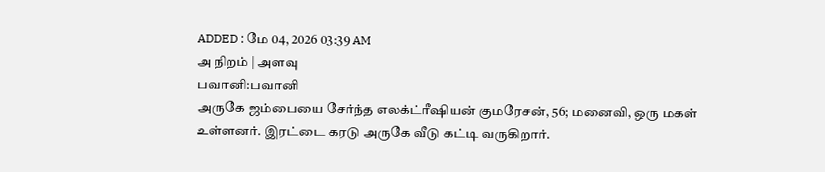ADDED : மே 04, 2026 03:39 AM
அ நிறம் | அளவு
பவானி:பவானி
அருகே ஜம்பையை சேர்ந்த எலக்ட்ரீஷியன் குமரேசன், 56; மனைவி, ஒரு மகள்
உள்ளனர். இரட்டை கரடு அருகே வீடு கட்டி வருகிறார்.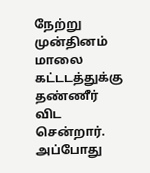நேற்று முன்தினம்
மாலை கட்டடத்துக்கு தண்ணீர் விட சென்றார்.
அப்போது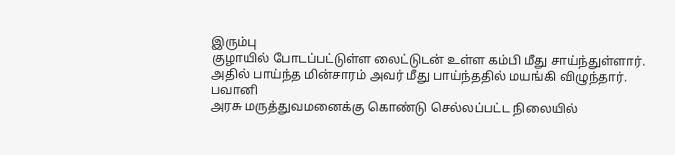இரும்பு
குழாயில் போடப்பட்டுள்ள லைட்டுடன் உள்ள கம்பி மீது சாய்ந்துள்ளார்.
அதில் பாய்ந்த மின்சாரம் அவர் மீது பாய்ந்ததில் மயங்கி விழுந்தார். பவானி
அரசு மருத்துவமனைக்கு கொண்டு செல்லப்பட்ட நிலையில்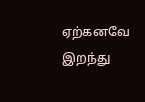ஏற்கனவே இறந்து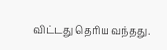விட்டது தெரிய வந்தது.